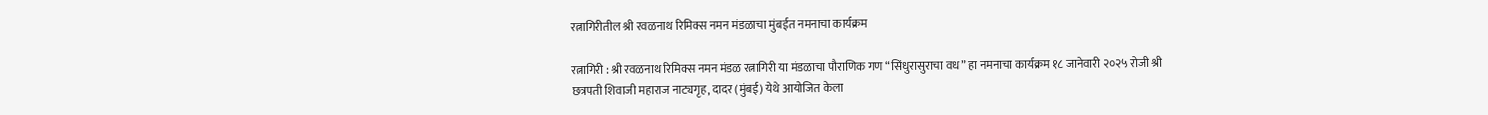रत्नागिरीतील श्री रवळनाथ रिमिक्स नमन मंडळाचा मुंबईत नमनाचा कार्यक्रम

रत्नागिरी : श्री रवळनाथ रिमिक्स नमन मंडळ रत्नागिरी या मंडळाचा पौराणिक गण “सिंधुरासुराचा वध” हा नमनाचा कार्यक्रम १८ जानेवारी २०२५ रोजी श्री छत्रपती शिवाजी महाराज नाट्यगृह, दादर (मुंबई) येथे आयोजित केला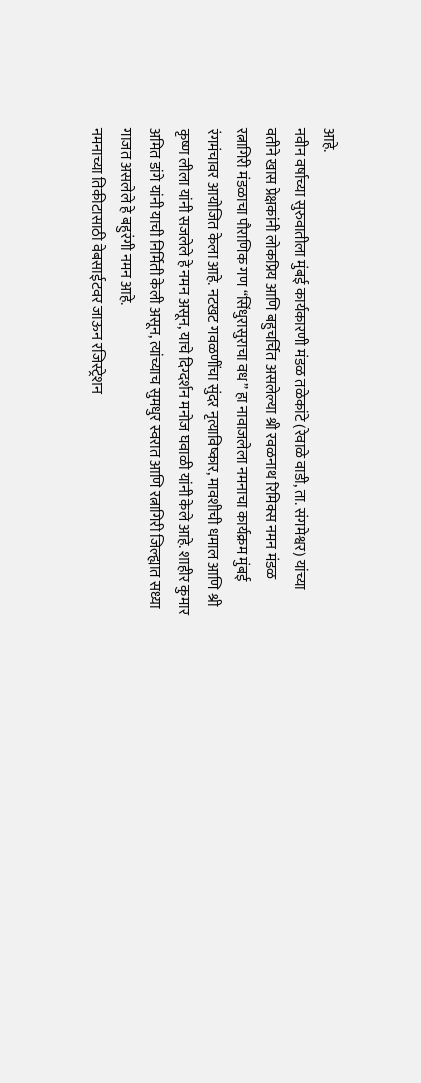आहे.
नवीन वर्षाच्या सुरुवातीला मुंबई कार्यकारणी मंडळ तळेकांटे (रेवाळे वाडी, ता. संगमेश्वर) यांच्या वतीने खास प्रेक्षकांनी लोकप्रिय आणि बहुचर्चित असलेल्या श्री रवळनाथ रिमिक्स नमन मंडळ रत्नागिरी मंडळाचा पौराणिक गण “सिंधुरासुराचा वध” हा नावाजलेला नमनाचा कार्यक्रम मुंबई रंगमंचावर आयोजित केला आहे. नटखट गवळणींचा सुंदर नृत्याविष्कार, मावशीची धमाल आणि श्री कृष्ण लीला यांनी सजलेले हे नमन असून, याचे दिग्दर्शन मनोज घवाळी यांनी केले आहे. शाहीर कुमार अमित डांगे यांनी याची निर्मिती केली असून, त्यांच्याच सुमधुर स्वरात आणि रत्नागिरी जिल्ह्यात सध्या गाजत असलेले हे बहुरंगी नमन आहे.
नमनाच्या तिकीटासाठी वेबसाईटवर जाऊन रजिस्ट्रेशन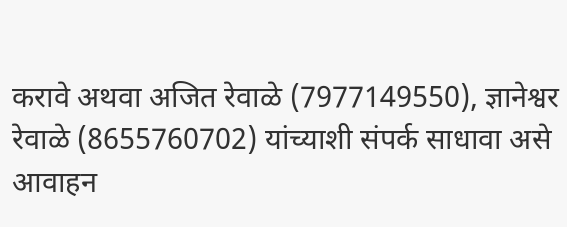करावे अथवा अजित रेवाळे (7977149550), ज्ञानेश्वर रेवाळे (8655760702) यांच्याशी संपर्क साधावा असे आवाहन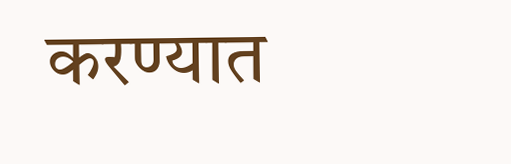करण्यात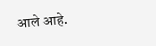आले आहे.